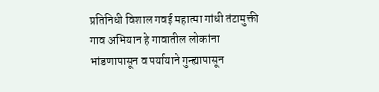प्रतिनिधी विशाल गवई महात्मा गांधी तंटामुक्ती गाव अभियान हे गावातील लोकांना भांडणापासून व पर्यायाने गुन्ह्यापासून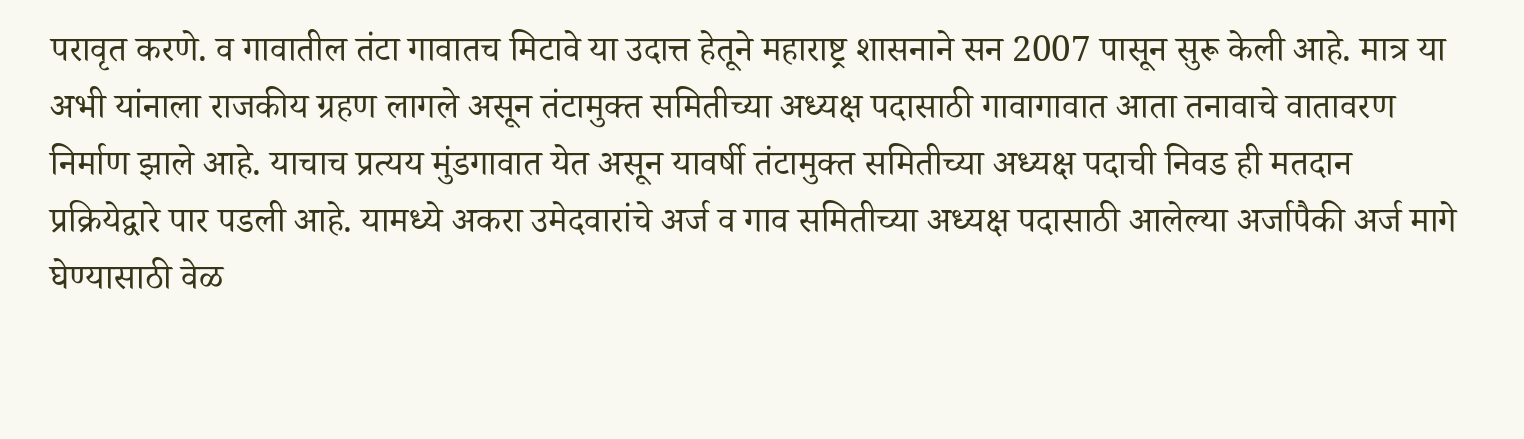परावृत करणे. व गावातील तंटा गावातच मिटावे या उदात्त हेतूने महाराष्ट्र शासनाने सन 2007 पासून सुरू केली आहे. मात्र या अभी यांनाला राजकीय ग्रहण लागले असून तंटामुक्त समितीच्या अध्यक्ष पदासाठी गावागावात आता तनावाचे वातावरण निर्माण झाले आहे. याचाच प्रत्यय मुंडगावात येत असून यावर्षी तंटामुक्त समितीच्या अध्यक्ष पदाची निवड ही मतदान प्रक्रियेद्वारे पार पडली आहे. यामध्ये अकरा उमेदवारांचे अर्ज व गाव समितीच्या अध्यक्ष पदासाठी आलेल्या अर्जापैकी अर्ज मागे घेण्यासाठी वेळ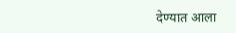देण्यात आला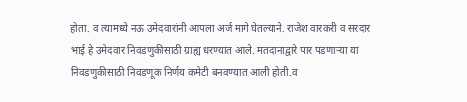होता. व त्यामध्ये नऊ उमेदवारांनी आपला अर्ज मागे घेतल्याने. राजेश वारकरी व सरदार भाई हे उमेदवार निवडणुकीसाठी ग्राह्य धरण्यात आले. मतदानाद्वारे पार पडणाऱ्या या निवडणुकीसाठी निवडणूक निर्णय कमेटी बनवण्यात आली होती.व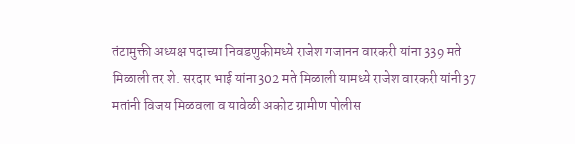तंटामुक्ती अध्यक्ष पदाच्या निवडणुकीमध्ये राजेश गजानन वारकरी यांना 339 मते मिळाली तर शे. सरदार भाई यांना302 मते मिळाली यामध्ये राजेश वारकरी यांनी37 मतांनी विजय मिळवला व यावेळी अकोट ग्रामीण पोलीस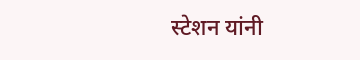स्टेशन यांनी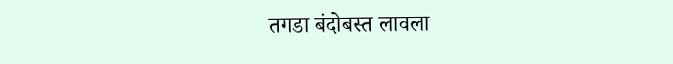तगडा बंदोबस्त लावला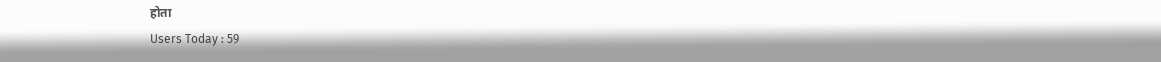होता
Users Today : 59